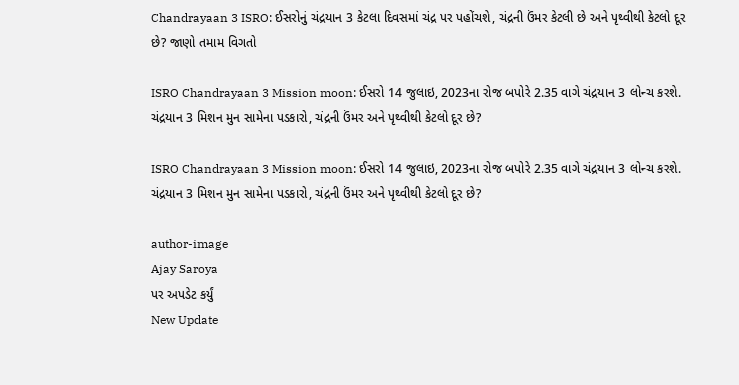Chandrayaan 3 ISRO: ઈસરોનું ચંદ્રયાન 3 કેટલા દિવસમાં ચંદ્ર પર પહોંચશે, ચંદ્રની ઉંમર કેટલી છે અને પૃથ્વીથી કેટલો દૂર છે? જાણો તમામ વિગતો

ISRO Chandrayaan 3 Mission moon: ઈસરો 14 જુલાઇ, 2023ના રોજ બપોરે 2.35 વાગે ચંદ્રયાન 3 લોન્ચ કરશે. ચંદ્રયાન 3 મિશન મુન સામેના પડકારો, ચંદ્રની ઉંમર અને પૃથ્વીથી કેટલો દૂર છે?

ISRO Chandrayaan 3 Mission moon: ઈસરો 14 જુલાઇ, 2023ના રોજ બપોરે 2.35 વાગે ચંદ્રયાન 3 લોન્ચ કરશે. ચંદ્રયાન 3 મિશન મુન સામેના પડકારો, ચંદ્રની ઉંમર અને પૃથ્વીથી કેટલો દૂર છે?

author-image
Ajay Saroya
પર અપડેટ કર્યું
New Update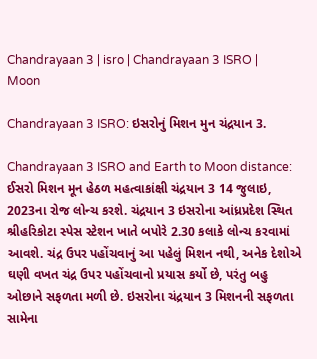Chandrayaan 3 | isro | Chandrayaan 3 ISRO | Moon

Chandrayaan 3 ISRO: ઇસરોનું મિશન મુન ચંદ્રયાન 3.

Chandrayaan 3 ISRO and Earth to Moon distance: ઈસરો મિશન મૂન હેઠળ મહત્વાકાંક્ષી ચંદ્રયાન 3 14 જુલાઇ, 2023ના રોજ લોન્ચ કરશે. ચંદ્રયાન 3 ઇસરોના આંધ્રપ્રદેશ સ્થિત શ્રીહરિકોટા સ્પેસ સ્ટેશન ખાતે બપોરે 2.30 કલાકે લોન્ચ કરવામાં આવશે. ચંદ્ર ઉપર પહોંચવાનું આ પહેલું મિશન નથી, અનેક દેશોએ ઘણી વખત ચંદ્ર ઉપર પહોંચવાનો પ્રયાસ કર્યો છે, પરંતુ બહુ ઓછાને સફળતા મળી છે. ઇસરોના ચંદ્રયાન 3 મિશનની સફળતા સામેના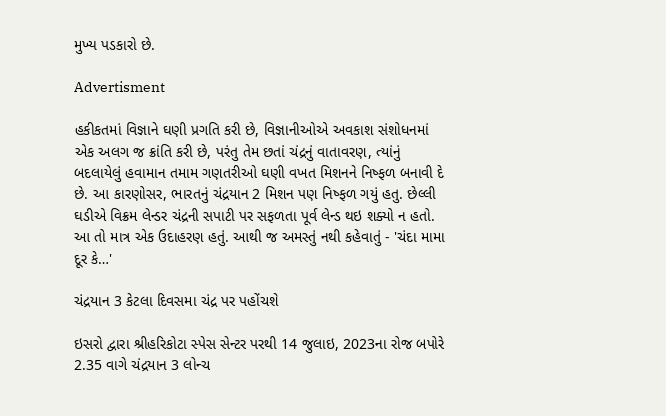મુખ્ય પડકારો છે.

Advertisment

હકીકતમાં વિજ્ઞાને ઘણી પ્રગતિ કરી છે, વિજ્ઞાનીઓએ અવકાશ સંશોધનમાં એક અલગ જ ક્રાંતિ કરી છે, પરંતુ તેમ છતાં ચંદ્રનું વાતાવરણ, ત્યાંનું બદલાયેલું હવામાન તમામ ગણતરીઓ ઘણી વખત મિશનને નિષ્ફળ બનાવી દે છે. આ કારણોસર, ભારતનું ચંદ્રયાન 2 મિશન પણ નિષ્ફળ ગયું હતુ. છેલ્લી ઘડીએ વિક્રમ લેન્ડર ચંદ્રની સપાટી પર સફળતા પૂર્વ લેન્ડ થઇ શક્યો ન હતો. આ તો માત્ર એક ઉદાહરણ હતું. આથી જ અમસ્તું નથી કહેવાતું - 'ચંદા મામા દૂર કે…'

ચંદ્રયાન 3 કેટલા દિવસમા ચંદ્ર પર પહોંચશે

ઇસરો દ્વારા શ્રીહરિકોટા સ્પેસ સેન્ટર પરથી 14 જુલાઇ, 2023ના રોજ બપોરે 2.35 વાગે ચંદ્રયાન 3 લોન્ચ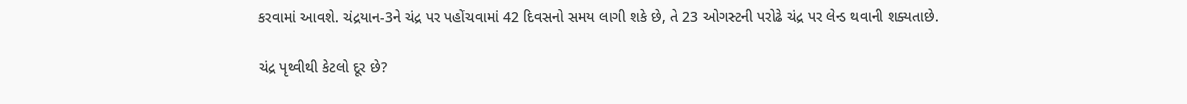કરવામાં આવશે. ચંદ્રયાન-3ને ચંદ્ર પર પહોંચવામાં 42 દિવસનો સમય લાગી શકે છે, તે 23 ઓગસ્ટની પરોઢે ચંદ્ર પર લેન્ડ થવાની શક્યતાછે.

ચંદ્ર પૃથ્વીથી કેટલો દૂર છે?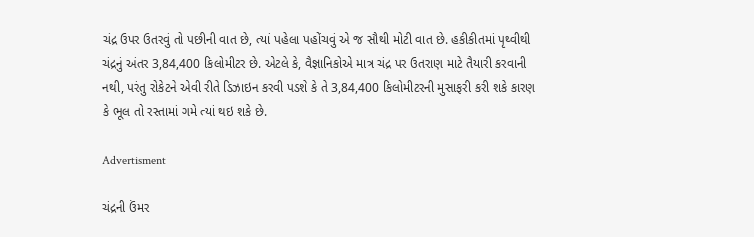ચંદ્ર ઉપર ઉતરવું તો પછીની વાત છે, ત્યાં પહેલા પહોંચવું એ જ સૌથી મોટી વાત છે. હકીકીતમાં પૃથ્વીથી ચંદ્રનું અંતર 3,84,400 કિલોમીટર છે. એટલે કે, વૈજ્ઞાનિકોએ માત્ર ચંદ્ર પર ઉતરાણ માટે તૈયારી કરવાની નથી, પરંતુ રોકેટને એવી રીતે ડિઝાઇન કરવી પડશે કે તે 3,84,400 કિલોમીટરની મુસાફરી કરી શકે કારણ કે ભૂલ તો રસ્તામાં ગમે ત્યાં થઇ શકે છે.

Advertisment

ચંદ્રની ઉંમર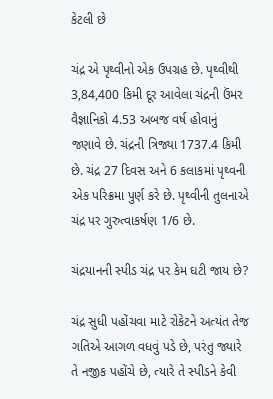કેટલી છે

ચંદ્ર એ પૃથ્વીનો એક ઉપગ્રહ છે. પૃથ્વીથી 3,84,400 કિમી દૂર આવેલા ચંદ્રની ઉંમર વૈજ્ઞાનિકો 4.53 અબજ વર્ષ હોવાનું જણાવે છે. ચંદ્રની ત્રિજ્યા 1737.4 કિમી છે. ચંદ્ર 27 દિવસ અને 6 કલાકમાં પૃથ્વની એક પરિક્રમા પુર્ણ કરે છે. પૃથ્વીની તુલનાએ ચંદ્ર પર ગુરુત્વાકર્ષણ 1/6 છે.

ચંદ્રયાનની સ્પીડ ચંદ્ર પર કેમ ઘટી જાય છે?

ચંદ્ર સુધી પહોંચવા માટે રોકેટને અત્યંત તેજ ગતિએ આગળ વધવું પડે છે, પરંતુ જ્યારે તે નજીક પહોંચે છે, ત્યારે તે સ્પીડને કેવી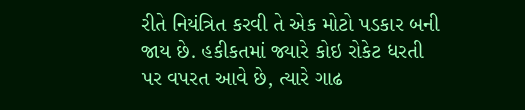રીતે નિયંત્રિત કરવી તે એક મોટો પડકાર બની જાય છે. હકીકતમાં જ્યારે કોઇ રોકેટ ધરતી પર વપરત આવે છે, ત્યારે ગાઢ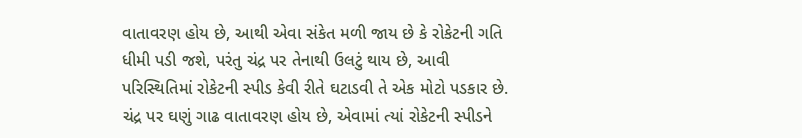વાતાવરણ હોય છે, આથી એવા સંકેત મળી જાય છે કે રોકેટની ગતિ ધીમી પડી જશે, પરંતુ ચંદ્ર પર તેનાથી ઉલટું થાય છે, આવી પરિસ્થિતિમાં રોકેટની સ્પીડ કેવી રીતે ઘટાડવી તે એક મોટો પડકાર છે. ચંદ્ર પર ઘણું ગાઢ વાતાવરણ હોય છે, એવામાં ત્યાં રોકેટની સ્પીડને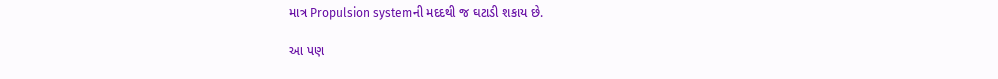માત્ર Propulsion systemની મદદથી જ ઘટાડી શકાય છે.

આ પણ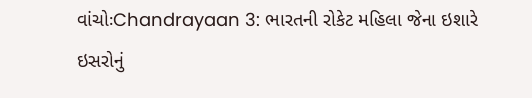વાંચોઃChandrayaan 3: ભારતની રોકેટ મહિલા જેના ઇશારે ઇસરોનું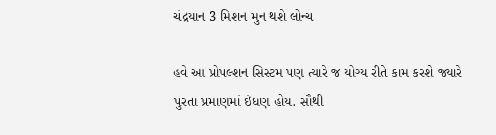ચંદ્રયાન 3 મિશન મુન થશે લોન્ચ

હવે આ પ્રોપલ્શન સિસ્ટમ પણ ત્યારે જ યોગ્ય રીતે કામ કરશે જ્યારે પુરતા પ્રમાણમાં ઇંધણ હોય. સૌથી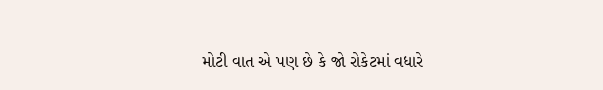મોટી વાત એ પણ છે કે જો રોકેટમાં વધારે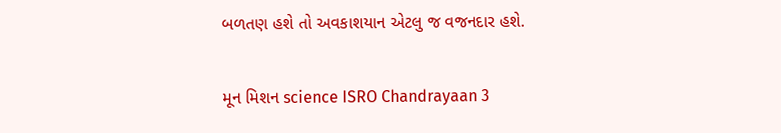બળતણ હશે તો અવકાશયાન એટલુ જ વજનદાર હશે.

મૂન મિશન science ISRO Chandrayaan 3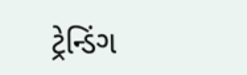ટ્રેન્ડિંગ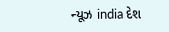ન્યૂઝ india દેશ